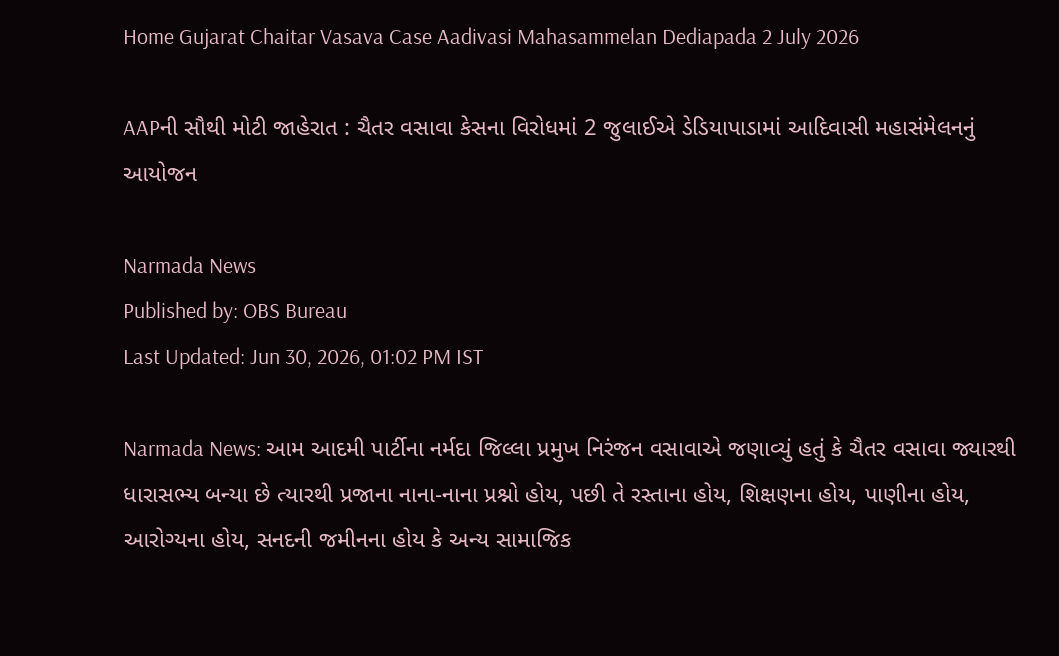Home Gujarat Chaitar Vasava Case Aadivasi Mahasammelan Dediapada 2 July 2026

AAPની સૌથી મોટી જાહેરાત : ચૈતર વસાવા કેસના વિરોધમાં 2 જુલાઈએ ડેડિયાપાડામાં આદિવાસી મહાસંમેલનનું આયોજન

Narmada News
Published by: OBS Bureau
Last Updated: Jun 30, 2026, 01:02 PM IST

Narmada News: આમ આદમી પાર્ટીના નર્મદા જિલ્લા પ્રમુખ નિરંજન વસાવાએ જણાવ્યું હતું કે ચૈતર વસાવા જ્યારથી ધારાસભ્ય બન્યા છે ત્યારથી પ્રજાના નાના-નાના પ્રશ્નો હોય, પછી તે રસ્તાના હોય, શિક્ષણના હોય, પાણીના હોય, આરોગ્યના હોય, સનદની જમીનના હોય કે અન્ય સામાજિક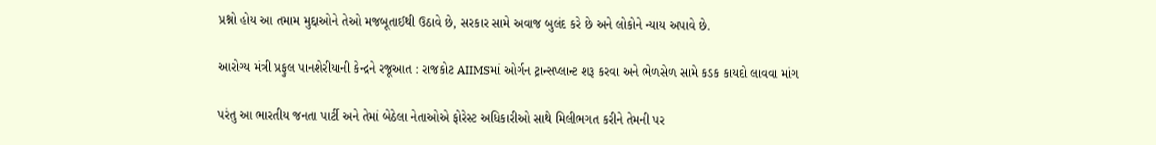પ્રશ્નો હોય આ તમામ મુદ્દાઓને તેઓ મજબૂતાઈથી ઉઠાવે છે, સરકાર સામે અવાજ બુલંદ કરે છે અને લોકોને ન્યાય અપાવે છે.

આરોગ્ય મંત્રી પ્રફુલ પાનશેરીયાની કેન્દ્રને રજૂઆત : રાજકોટ AIIMSમાં ઓર્ગન ટ્રાન્સપ્લાન્ટ શરૂ કરવા અને ભેળસેળ સામે કડક કાયદો લાવવા માંગ

પરંતુ આ ભારતીય જનતા પાર્ટી અને તેમાં બેઠેલા નેતાઓએ ફોરેસ્ટ અધિકારીઓ સાથે મિલીભગત કરીને તેમની પર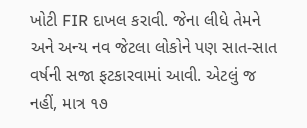ખોટી FIR દાખલ કરાવી. જેના લીધે તેમને અને અન્ય નવ જેટલા લોકોને પણ સાત-સાત વર્ષની સજા ફટકારવામાં આવી. એટલું જ નહીં, માત્ર ૧૭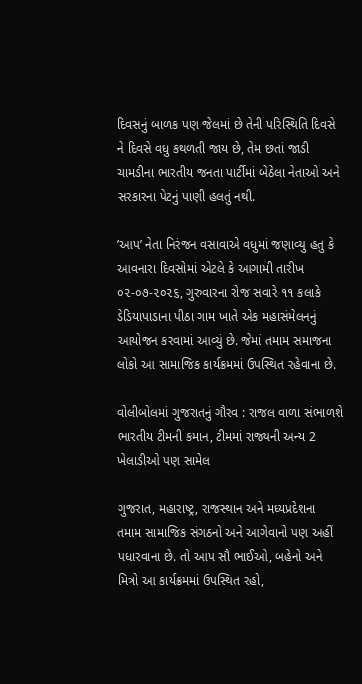દિવસનું બાળક પણ જેલમાં છે તેની પરિસ્થિતિ દિવસે ને દિવસે વધુ કથળતી જાય છે, તેમ છતાં જાડી ચામડીના ભારતીય જનતા પાર્ટીમાં બેઠેલા નેતાઓ અને સરકારના પેટનું પાણી હલતું નથી.

’આપ’ નેતા નિરંજન વસાવાએ વધુમાં જણાવ્યુ હતુ કે આવનારા દિવસોમાં એટલે કે આગામી તારીખ ૦૨-૦૭-૨૦૨૬, ગુરુવારના રોજ સવારે ૧૧ કલાકે ડેડિયાપાડાના પીઠા ગામ ખાતે એક મહાસંમેલનનું આયોજન કરવામાં આવ્યું છે. જેમાં તમામ સમાજના લોકો આ સામાજિક કાર્યક્રમમાં ઉપસ્થિત રહેવાના છે.

વોલીબોલમાં ગુજરાતનું ગૌરવ : રાજલ વાળા સંભાળશે ભારતીય ટીમની કમાન, ટીમમાં રાજ્યની અન્ય 2 ખેલાડીઓ પણ સામેલ

ગુજરાત, મહારાષ્ટ્ર, રાજસ્થાન અને મધ્યપ્રદેશના તમામ સામાજિક સંગઠનો અને આગેવાનો પણ અહીં પધારવાના છે. તો આપ સૌ ભાઈઓ, બહેનો અને મિત્રો આ કાર્યક્રમમાં ઉપસ્થિત રહો,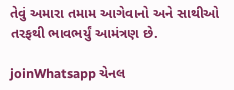તેવું અમારા તમામ આગેવાનો અને સાથીઓ તરફથી ભાવભર્યું આમંત્રણ છે.

joinWhatsapp ચેનલ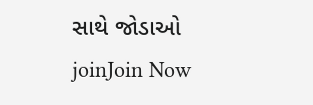સાથે જોડાઓ
joinJoin Now